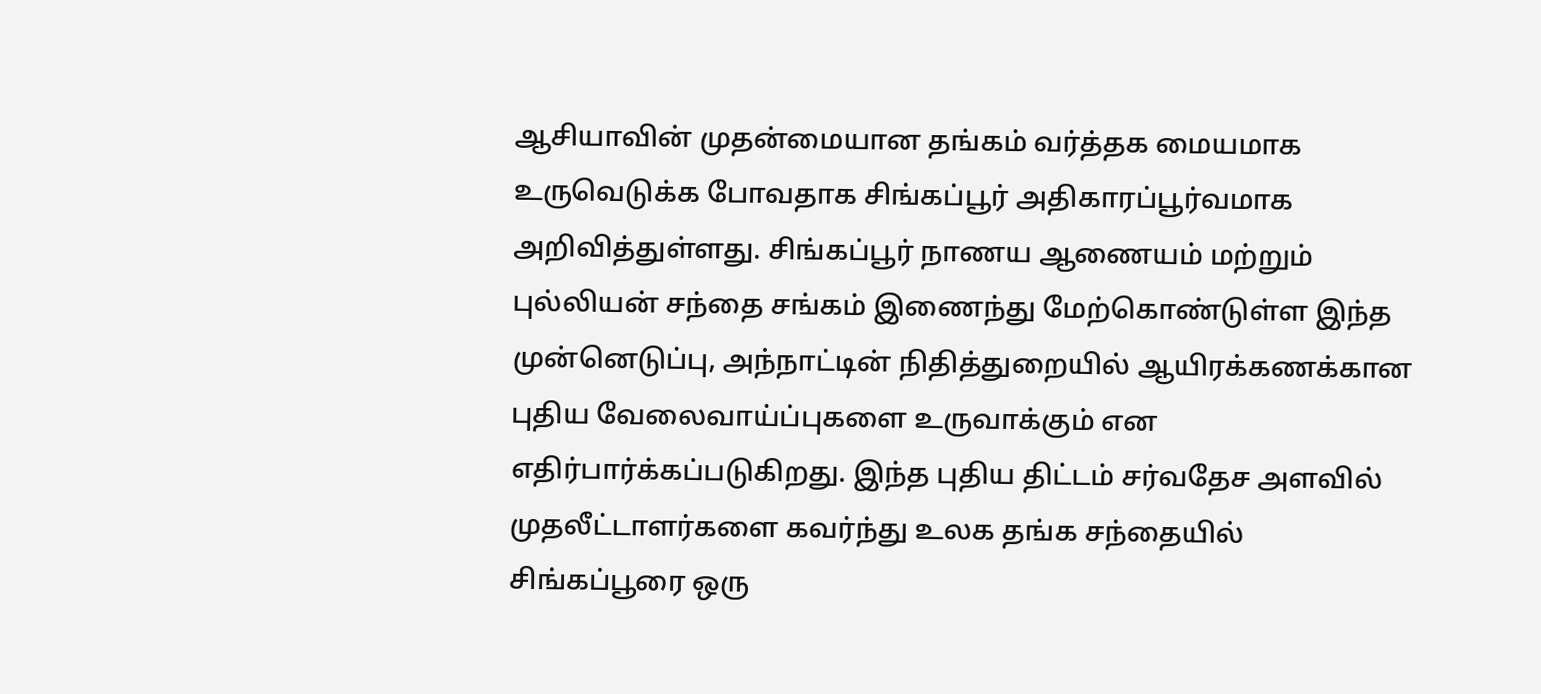ஆசியாவின் முதன்மையான தங்கம் வர்த்தக மையமாக உருவெடுக்க போவதாக சிங்கப்பூர் அதிகாரப்பூர்வமாக அறிவித்துள்ளது. சிங்கப்பூர் நாணய ஆணையம் மற்றும் புல்லியன் சந்தை சங்கம் இணைந்து மேற்கொண்டுள்ள இந்த முன்னெடுப்பு, அந்நாட்டின் நிதித்துறையில் ஆயிரக்கணக்கான புதிய வேலைவாய்ப்புகளை உருவாக்கும் என எதிர்பார்க்கப்படுகிறது. இந்த புதிய திட்டம் சர்வதேச அளவில் முதலீட்டாளர்களை கவர்ந்து உலக தங்க சந்தையில் சிங்கப்பூரை ஒரு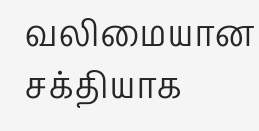வலிமையான சக்தியாக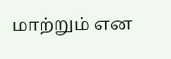மாற்றும் என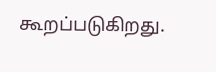கூறப்படுகிறது.